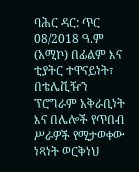ባሕር ዳር: ጥር 08/2018 ዓ.ም (አሚኮ) በፊልም እና ቲያትር ተዋናይነት፣ በቴሌቪዥን ፕሮግራም አቅራቢነት እና በሌሎች የጥበብ ሥራዎች የሚታወቀው ነጻነት ወርቅነህ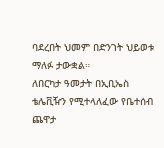ባደረበት ህመም በድንገት ህይወቱ ማለፉ ታውቋል።
ለበርካታ ዓመታት በኢቢኤስ ቴሌቪዥን የሚተላለፈው የቤተሰብ ጨዋታ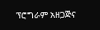ፕሮግራም አዘጋጅና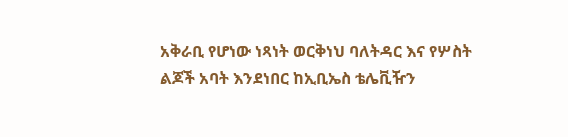አቅራቢ የሆነው ነጻነት ወርቅነህ ባለትዳር እና የሦስት ልጆች አባት እንደነበር ከኢቢኤስ ቴሌቪዥን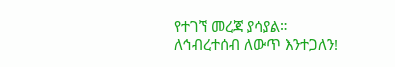የተገኘ መረጃ ያሳያል።
ለኅብረተሰብ ለውጥ እንተጋለን!